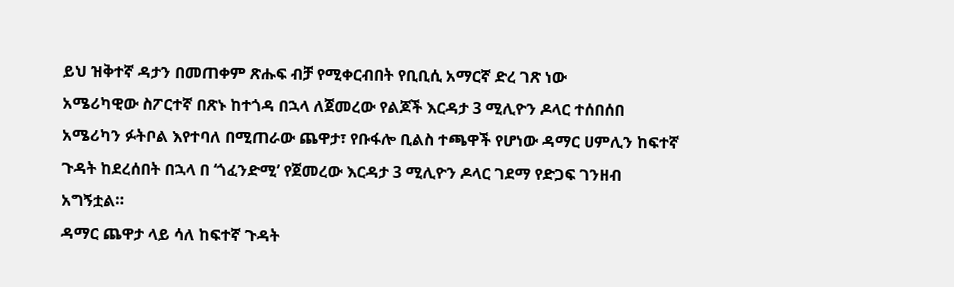ይህ ዝቅተኛ ዳታን በመጠቀም ጽሑፍ ብቻ የሚቀርብበት የቢቢሲ አማርኛ ድረ ገጽ ነው
አሜሪካዊው ስፖርተኛ በጽኑ ከተጎዳ በኋላ ለጀመረው የልጆች እርዳታ 3 ሚሊዮን ዶላር ተሰበሰበ
አሜሪካን ፉትቦል እየተባለ በሚጠራው ጨዋታ፣ የቡፋሎ ቢልስ ተጫዋች የሆነው ዳማር ሀምሊን ከፍተኛ ጉዳት ከደረሰበት በኋላ በ ‘ጎፈንድሚ’ የጀመረው እርዳታ 3 ሚሊዮን ዶላር ገደማ የድጋፍ ገንዘብ አግኝቷል።
ዳማር ጨዋታ ላይ ሳለ ከፍተኛ ጉዳት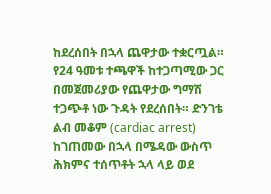ከደረሰበት በኋላ ጨዋታው ተቋርጧል።
የ24 ዓመቱ ተጫዋች ከተጋጣሚው ጋር በመጀመሪያው የጨዋታው ግማሽ ተጋጭቶ ነው ጉዳት የደረሰበት። ድንገቴ ልብ መቆም (cardiac arrest) ከገጠመው በኋላ በሜዳው ውስጥ ሕክምና ተሰጥቶት ኋላ ላይ ወደ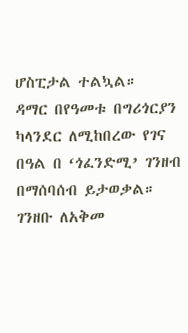ሆስፒታል ተልኳል።
ዳማር በየዓመቱ በግሪጎርያን ካላንደር ለሚከበረው የገና በዓል በ ‘ጎፈንድሚ’ ገንዘብ በማሰባሰብ ይታወቃል።
ገንዘቡ ለአቅመ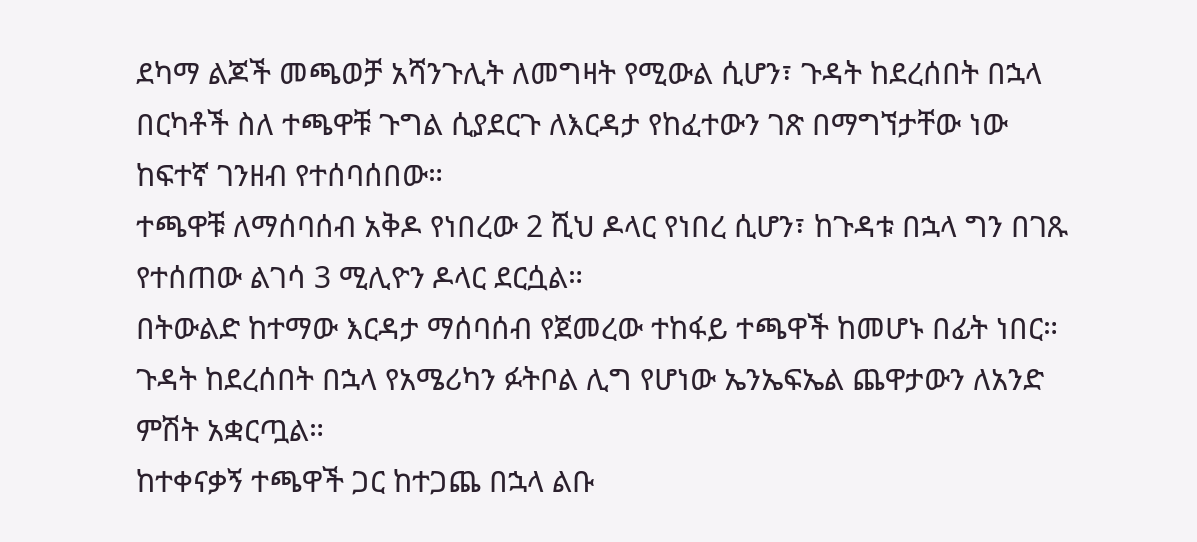ደካማ ልጆች መጫወቻ አሻንጉሊት ለመግዛት የሚውል ሲሆን፣ ጉዳት ከደረሰበት በኋላ በርካቶች ስለ ተጫዋቹ ጉግል ሲያደርጉ ለእርዳታ የከፈተውን ገጽ በማግኘታቸው ነው ከፍተኛ ገንዘብ የተሰባሰበው።
ተጫዋቹ ለማሰባሰብ አቅዶ የነበረው 2 ሺህ ዶላር የነበረ ሲሆን፣ ከጉዳቱ በኋላ ግን በገጹ የተሰጠው ልገሳ 3 ሚሊዮን ዶላር ደርሷል።
በትውልድ ከተማው እርዳታ ማሰባሰብ የጀመረው ተከፋይ ተጫዋች ከመሆኑ በፊት ነበር።
ጉዳት ከደረሰበት በኋላ የአሜሪካን ፉትቦል ሊግ የሆነው ኤንኤፍኤል ጨዋታውን ለአንድ ምሽት አቋርጧል።
ከተቀናቃኝ ተጫዋች ጋር ከተጋጨ በኋላ ልቡ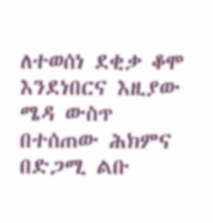ለተወሰነ ደቂቃ ቆሞ እንደነበርና እዚያው ሜዳ ውስጥ በተሰጠው ሕክምና በድጋሚ ልቡ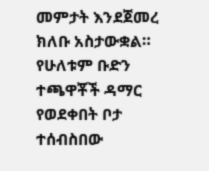መምታት እንደጀመረ ክለቡ አስታውቋል።
የሁለቱም ቡድን ተጫዋቾች ዳማር የወደቀበት ቦታ ተሰብስበው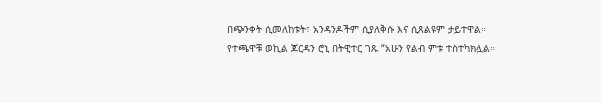በጭንቀት ሲመለከቱት፣ አንዳንዶችም ሲያለቅሱ እና ሲጸልዩም ታይተዋል።
የተጫዋቹ ወኪል ጆርዳን ሮኒ በትዊተር ገጹ “አሁን የልብ ምቱ ተስተካክሏል።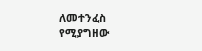ለመተንፈስ የሚያግዘው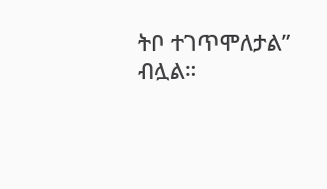ትቦ ተገጥሞለታል” ብሏል።